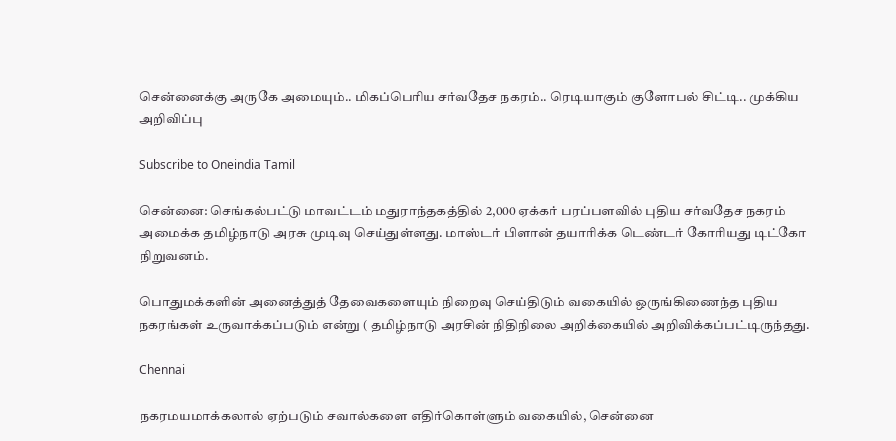சென்னைக்கு அருகே அமையும்.. மிகப்பெரிய சர்வதேச நகரம்.. ரெடியாகும் குளோபல் சிட்டி.. முக்கிய அறிவிப்பு

Subscribe to Oneindia Tamil

சென்னை: செங்கல்பட்டு மாவட்டம் மதுராந்தகத்தில் 2,000 ஏக்கர் பரப்பளவில் புதிய சர்வதேச நகரம் அமைக்க தமிழ்நாடு அரசு முடிவு செய்துள்ளது. மாஸ்டர் பிளான் தயாரிக்க டெண்டர் கோரியது டிட்கோ நிறுவனம்.

பொதுமக்களின் அனைத்துத் தேவைகளையும் நிறைவு செய்திடும் வகையில் ஒருங்கிணைந்த புதிய நகரங்கள் உருவாக்கப்படும் என்று ( தமிழ்நாடு அரசின் நிதிநிலை அறிக்கையில் அறிவிக்கப்பட்டிருந்தது.

Chennai

நகரமயமாக்கலால் ஏற்படும் சவால்களை எதிர்கொள்ளும் வகையில், சென்னை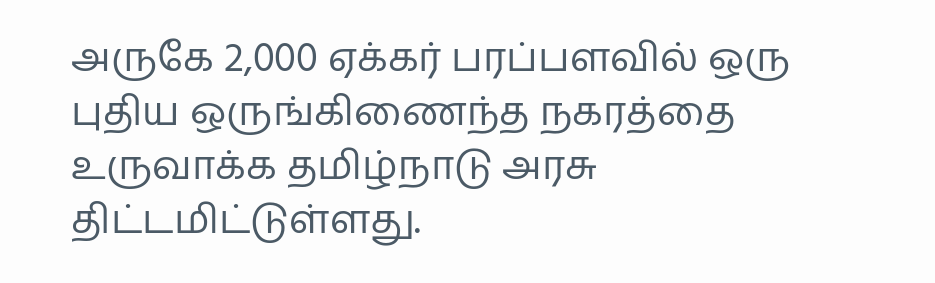அருகே 2,000 ஏக்கர் பரப்பளவில் ஒரு புதிய ஒருங்கிணைந்த நகரத்தை உருவாக்க தமிழ்நாடு அரசு திட்டமிட்டுள்ளது.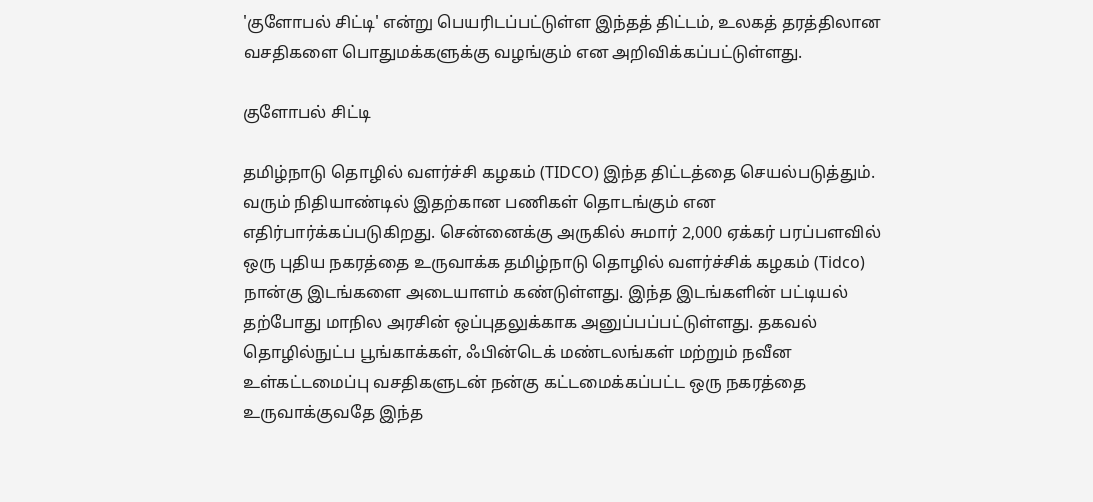'குளோபல் சிட்டி' என்று பெயரிடப்பட்டுள்ள இந்தத் திட்டம், உலகத் தரத்திலான வசதிகளை பொதுமக்களுக்கு வழங்கும் என அறிவிக்கப்பட்டுள்ளது.

குளோபல் சிட்டி

தமிழ்நாடு தொழில் வளர்ச்சி கழகம் (TIDCO) இந்த திட்டத்தை செயல்படுத்தும். வரும் நிதியாண்டில் இதற்கான பணிகள் தொடங்கும் என எதிர்பார்க்கப்படுகிறது. சென்னைக்கு அருகில் சுமார் 2,000 ஏக்கர் பரப்பளவில் ஒரு புதிய நகரத்தை உருவாக்க தமிழ்நாடு தொழில் வளர்ச்சிக் கழகம் (Tidco) நான்கு இடங்களை அடையாளம் கண்டுள்ளது. இந்த இடங்களின் பட்டியல் தற்போது மாநில அரசின் ஒப்புதலுக்காக அனுப்பப்பட்டுள்ளது. தகவல் தொழில்நுட்ப பூங்காக்கள், ஃபின்டெக் மண்டலங்கள் மற்றும் நவீன உள்கட்டமைப்பு வசதிகளுடன் நன்கு கட்டமைக்கப்பட்ட ஒரு நகரத்தை உருவாக்குவதே இந்த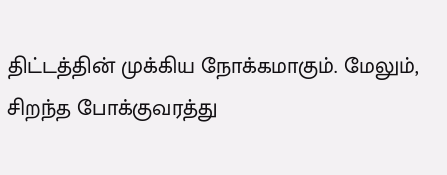திட்டத்தின் முக்கிய நோக்கமாகும். மேலும், சிறந்த போக்குவரத்து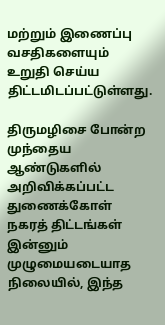மற்றும் இணைப்பு வசதிகளையும் உறுதி செய்ய திட்டமிடப்பட்டுள்ளது.

திருமழிசை போன்ற முந்தைய ஆண்டுகளில் அறிவிக்கப்பட்ட துணைக்கோள் நகரத் திட்டங்கள் இன்னும் முழுமையடையாத நிலையில், இந்த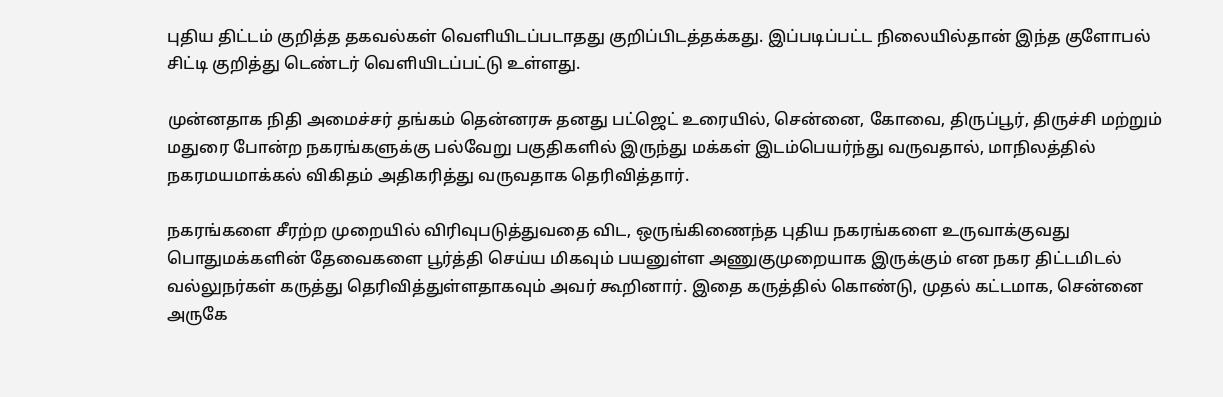புதிய திட்டம் குறித்த தகவல்கள் வெளியிடப்படாதது குறிப்பிடத்தக்கது. இப்படிப்பட்ட நிலையில்தான் இந்த குளோபல் சிட்டி குறித்து டெண்டர் வெளியிடப்பட்டு உள்ளது.

முன்னதாக நிதி அமைச்சர் தங்கம் தென்னரசு தனது பட்ஜெட் உரையில், சென்னை, கோவை, திருப்பூர், திருச்சி மற்றும் மதுரை போன்ற நகரங்களுக்கு பல்வேறு பகுதிகளில் இருந்து மக்கள் இடம்பெயர்ந்து வருவதால், மாநிலத்தில் நகரமயமாக்கல் விகிதம் அதிகரித்து வருவதாக தெரிவித்தார்.

நகரங்களை சீரற்ற முறையில் விரிவுபடுத்துவதை விட, ஒருங்கிணைந்த புதிய நகரங்களை உருவாக்குவது பொதுமக்களின் தேவைகளை பூர்த்தி செய்ய மிகவும் பயனுள்ள அணுகுமுறையாக இருக்கும் என நகர திட்டமிடல் வல்லுநர்கள் கருத்து தெரிவித்துள்ளதாகவும் அவர் கூறினார். இதை கருத்தில் கொண்டு, முதல் கட்டமாக, சென்னை அருகே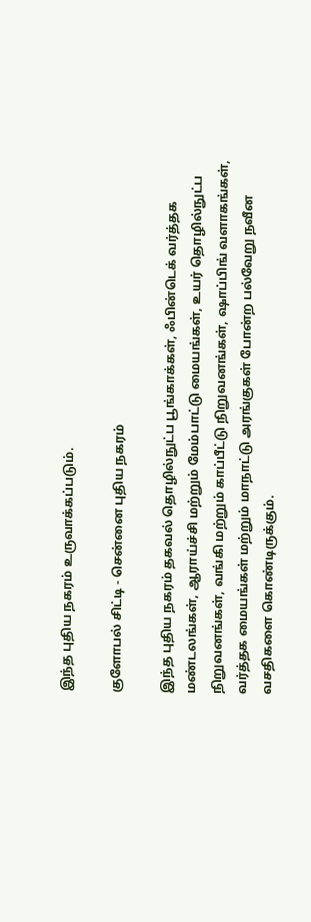இந்த புதிய நகரம் உருவாக்கப்படும்.

குளோபல் சிட்டி - சென்னை புதிய நகரம்

இந்த புதிய நகரம் தகவல் தொழில்நுட்ப பூங்காக்கள், ஃபின்டெக் வர்த்தக மண்டலங்கள், ஆராய்ச்சி மற்றும் மேம்பாட்டு மையங்கள், உயர் தொழில்நுட்ப நிறுவனங்கள், வங்கி மற்றும் காப்பீட்டு நிறுவனங்கள், ஷாப்பிங் வளாகங்கள், வர்த்தக மையங்கள் மற்றும் மாநாட்டு அரங்குகள் போன்ற பல்வேறு நவீன வசதிகளை கொண்டிருக்கும்.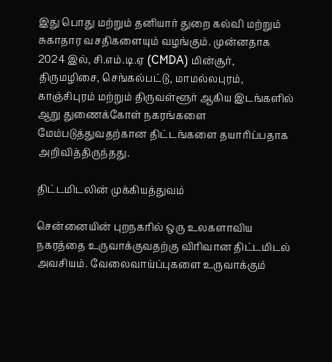இது பொது மற்றும் தனியார் துறை கல்வி மற்றும் சுகாதார வசதிகளையும் வழங்கும். முன்னதாக 2024 இல், சி.எம்.டி.ஏ (CMDA) மின்சூர், திருமழிசை, செங்கல்பட்டு, மாமல்லபுரம், காஞ்சிபுரம் மற்றும் திருவள்ளூர் ஆகிய இடங்களில் ஆறு துணைக்கோள் நகரங்களை மேம்படுத்துவதற்கான திட்டங்களை தயாரிப்பதாக அறிவித்திருந்தது.

திட்டமிடலின் முக்கியத்துவம்

சென்னையின் புறநகரில் ஒரு உலகளாவிய நகரத்தை உருவாக்குவதற்கு விரிவான திட்டமிடல் அவசியம். வேலைவாய்ப்புகளை உருவாக்கும்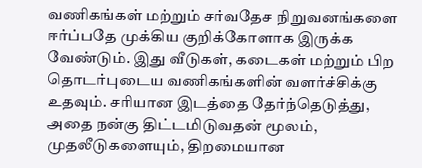வணிகங்கள் மற்றும் சர்வதேச நிறுவனங்களை ஈர்ப்பதே முக்கிய குறிக்கோளாக இருக்க வேண்டும். இது வீடுகள், கடைகள் மற்றும் பிற தொடர்புடைய வணிகங்களின் வளர்ச்சிக்கு உதவும். சரியான இடத்தை தேர்ந்தெடுத்து, அதை நன்கு திட்டமிடுவதன் மூலம், முதலீடுகளையும், திறமையான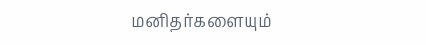மனிதர்களையும்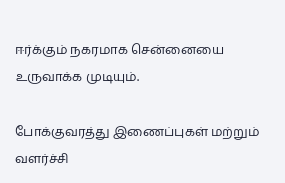ஈர்க்கும் நகரமாக சென்னையை உருவாக்க முடியும்.

போக்குவரத்து இணைப்புகள் மற்றும் வளர்ச்சி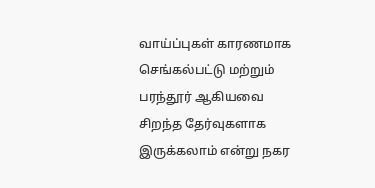வாய்ப்புகள் காரணமாக செங்கல்பட்டு மற்றும் பரந்தூர் ஆகியவை சிறந்த தேர்வுகளாக இருக்கலாம் என்று நகர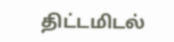திட்டமிடல்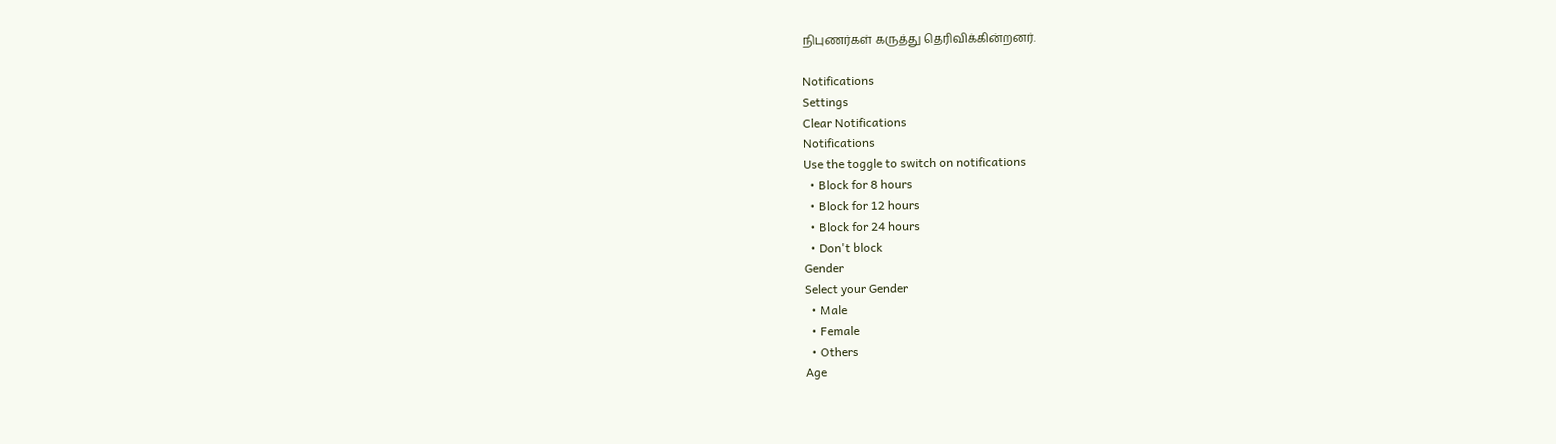நிபுணர்கள் கருத்து தெரிவிக்கின்றனர்.

Notifications
Settings
Clear Notifications
Notifications
Use the toggle to switch on notifications
  • Block for 8 hours
  • Block for 12 hours
  • Block for 24 hours
  • Don't block
Gender
Select your Gender
  • Male
  • Female
  • Others
Age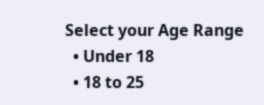Select your Age Range
  • Under 18
  • 18 to 25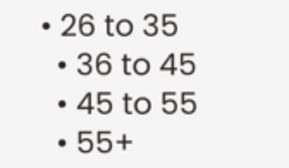• 26 to 35
  • 36 to 45
  • 45 to 55
  • 55+